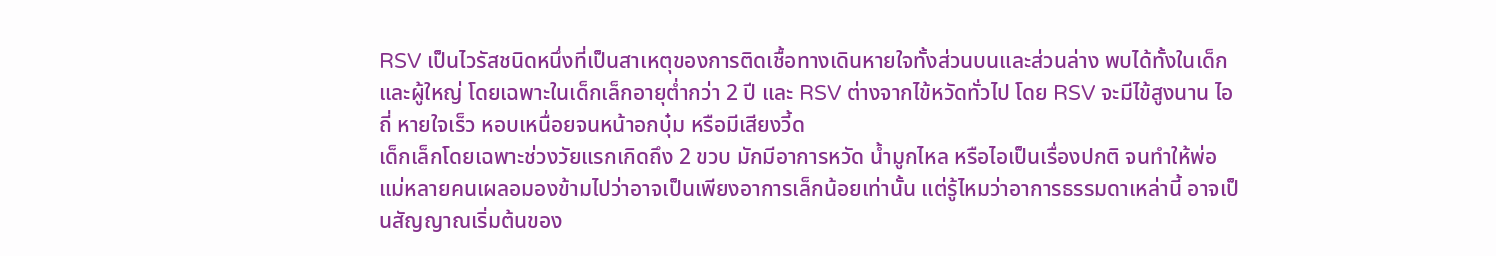RSV เป็นไวรัสชนิดหนึ่งที่เป็นสาเหตุของการติดเชื้อทางเดินหายใจทั้งส่วนบนและส่วนล่าง พบได้ทั้งในเด็กและผู้ใหญ่ โดยเฉพาะในเด็กเล็กอายุต่ำกว่า 2 ปี และ RSV ต่างจากไข้หวัดทั่วไป โดย RSV จะมีไข้สูงนาน ไอถี่ หายใจเร็ว หอบเหนื่อยจนหน้าอกบุ๋ม หรือมีเสียงวี้ด
เด็กเล็กโดยเฉพาะช่วงวัยแรกเกิดถึง 2 ขวบ มักมีอาการหวัด น้ำมูกไหล หรือไอเป็นเรื่องปกติ จนทำให้พ่อแม่หลายคนเผลอมองข้ามไปว่าอาจเป็นเพียงอาการเล็กน้อยเท่านั้น แต่รู้ไหมว่าอาการธรรมดาเหล่านี้ อาจเป็นสัญญาณเริ่มต้นของ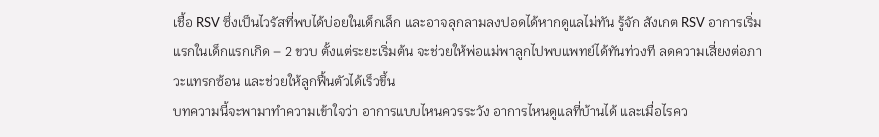เชื้อ RSV ซึ่งเป็นไวรัสที่พบได้บ่อยในเด็กเล็ก และอาจลุกลามลงปอดได้หากดูแลไม่ทัน รู้จัก สังเกต RSV อาการเริ่มแรกในเด็กแรกเกิด – 2 ขวบ ตั้งแต่ระยะเริ่มต้น จะช่วยให้พ่อแม่พาลูกไปพบแพทย์ได้ทันท่วงที ลดความเสี่ยงต่อภาวะแทรกซ้อน และช่วยให้ลูกฟื้นตัวได้เร็วขึ้น
บทความนี้จะพามาทำความเข้าใจว่า อาการแบบไหนควรระวัง อาการไหนดูแลที่บ้านได้ และเมื่อไรคว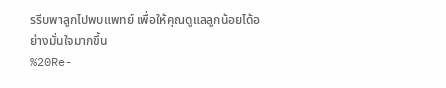รรีบพาลูกไปพบแพทย์ เพื่อให้คุณดูแลลูกน้อยได้อย่างมั่นใจมากขึ้น
%20Re-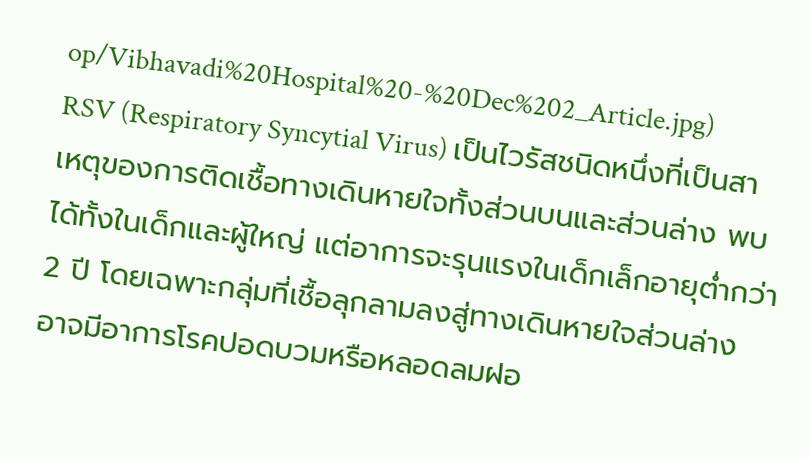op/Vibhavadi%20Hospital%20-%20Dec%202_Article.jpg)
RSV (Respiratory Syncytial Virus) เป็นไวรัสชนิดหนึ่งที่เป็นสาเหตุของการติดเชื้อทางเดินหายใจทั้งส่วนบนและส่วนล่าง พบได้ทั้งในเด็กและผู้ใหญ่ แต่อาการจะรุนแรงในเด็กเล็กอายุต่ำกว่า 2 ปี โดยเฉพาะกลุ่มที่เชื้อลุกลามลงสู่ทางเดินหายใจส่วนล่าง อาจมีอาการโรคปอดบวมหรือหลอดลมฝอ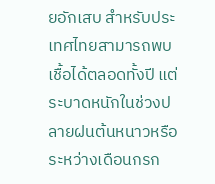ยอักเสบ สำหรับประเทศไทยสามารถพบเชื้อได้ตลอดทั้งปี แต่ระบาดหนักในช่วงปลายฝนต้นหนาวหรือระหว่างเดือนกรก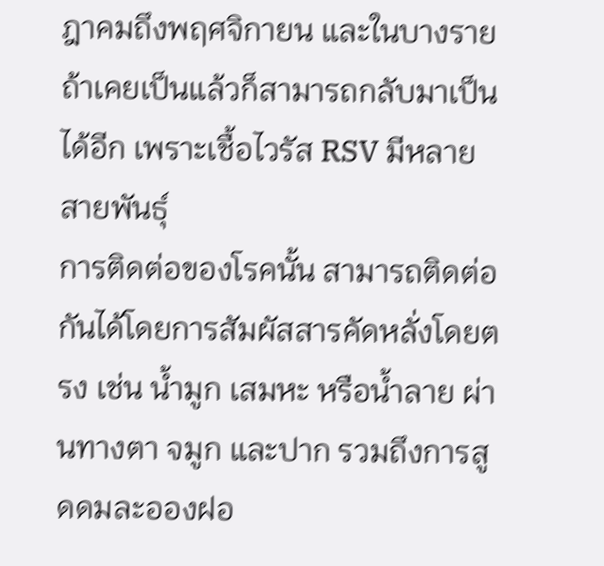ฎาคมถึงพฤศจิกายน และในบางรายถ้าเคยเป็นแล้วก็สามารถกลับมาเป็นได้อีก เพราะเชื้อไวรัส RSV มีหลายสายพันธุ์
การติดต่อของโรคนั้น สามารถติดต่อกันได้โดยการสัมผัสสารคัดหลั่งโดยตรง เช่น น้ำมูก เสมหะ หรือน้ำลาย ผ่านทางตา จมูก และปาก รวมถึงการสูดดมละอองฝอ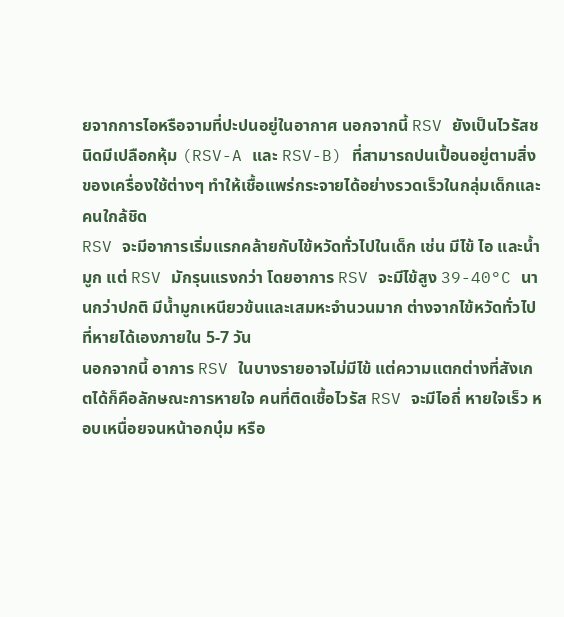ยจากการไอหรือจามที่ปะปนอยู่ในอากาศ นอกจากนี้ RSV ยังเป็นไวรัสชนิดมีเปลือกหุ้ม (RSV-A และ RSV-B) ที่สามารถปนเปื้อนอยู่ตามสิ่งของเครื่องใช้ต่างๆ ทำให้เชื้อแพร่กระจายได้อย่างรวดเร็วในกลุ่มเด็กและคนใกล้ชิด
RSV จะมีอาการเริ่มแรกคล้ายกับไข้หวัดทั่วไปในเด็ก เช่น มีไข้ ไอ และน้ำมูก แต่ RSV มักรุนแรงกว่า โดยอาการ RSV จะมีไข้สูง 39-40°C นานกว่าปกติ มีน้ำมูกเหนียวข้นและเสมหะจำนวนมาก ต่างจากไข้หวัดทั่วไปที่หายได้เองภายใน 5-7 วัน
นอกจากนี้ อาการ RSV ในบางรายอาจไม่มีไข้ แต่ความแตกต่างที่สังเกตได้ก็คือลักษณะการหายใจ คนที่ติดเชื้อไวรัส RSV จะมีไอถี่ หายใจเร็ว หอบเหนื่อยจนหน้าอกบุ๋ม หรือ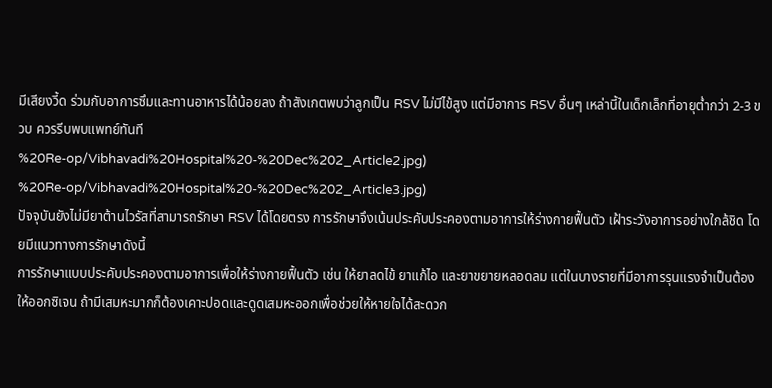มีเสียงวี้ด ร่วมกับอาการซึมและทานอาหารได้น้อยลง ถ้าสังเกตพบว่าลูกเป็น RSV ไม่มีไข้สูง แต่มีอาการ RSV อื่นๆ เหล่านี้ในเด็กเล็กที่อายุต่ำกว่า 2-3 ขวบ ควรรีบพบแพทย์ทันที
%20Re-op/Vibhavadi%20Hospital%20-%20Dec%202_Article2.jpg)
%20Re-op/Vibhavadi%20Hospital%20-%20Dec%202_Article3.jpg)
ปัจจุบันยังไม่มียาต้านไวรัสที่สามารถรักษา RSV ได้โดยตรง การรักษาจึงเน้นประคับประคองตามอาการให้ร่างกายฟื้นตัว เฝ้าระวังอาการอย่างใกล้ชิด โดยมีแนวทางการรักษาดังนี้
การรักษาแบบประคับประคองตามอาการเพื่อให้ร่างกายฟื้นตัว เช่น ให้ยาลดไข้ ยาแก้ไอ และยาขยายหลอดลม แต่ในบางรายที่มีอาการรุนแรงจำเป็นต้องให้ออกซิเจน ถ้ามีเสมหะมากก็ต้องเคาะปอดและดูดเสมหะออกเพื่อช่วยให้หายใจได้สะดวก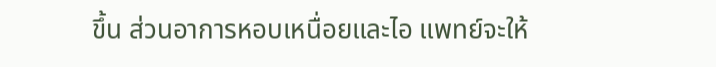ขึ้น ส่วนอาการหอบเหนื่อยและไอ แพทย์จะให้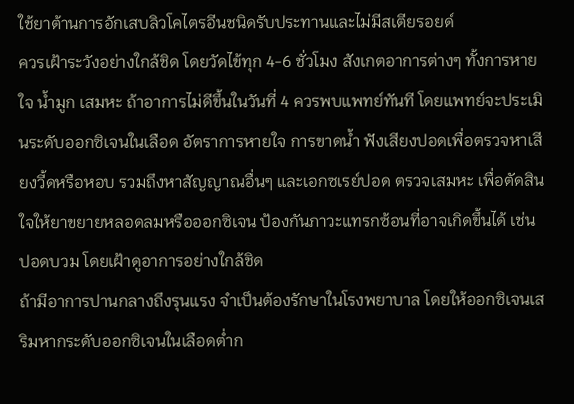ใช้ยาต้านการอักเสบลิวโคไตรอีนชนิดรับประทานและไม่มีสเตียรอยด์
ควรเฝ้าระวังอย่างใกล้ชิด โดยวัดไข้ทุก 4-6 ชั่วโมง สังเกตอาการต่างๆ ทั้งการหายใจ น้ำมูก เสมหะ ถ้าอาการไม่ดีขึ้นในวันที่ 4 ควรพบแพทย์ทันที โดยแพทย์จะประเมินระดับออกซิเจนในเลือด อัตราการหายใจ การขาดน้ำ ฟังเสียงปอดเพื่อตรวจหาเสียงวี้ดหรือหอบ รวมถึงหาสัญญาณอื่นๆ และเอกซเรย์ปอด ตรวจเสมหะ เพื่อตัดสินใจให้ยาขยายหลอดลมหรือออกซิเจน ป้องกันภาวะแทรกซ้อนที่อาจเกิดขึ้นได้ เช่น ปอดบวม โดยเฝ้าดูอาการอย่างใกล้ชิด
ถ้ามีอาการปานกลางถึงรุนแรง จำเป็นต้องรักษาในโรงพยาบาล โดยให้ออกซิเจนเสริมหากระดับออกซิเจนในเลือดต่ำก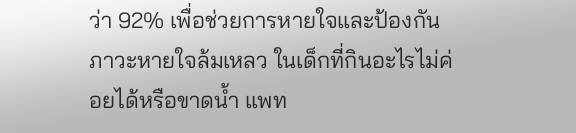ว่า 92% เพื่อช่วยการหายใจและป้องกันภาวะหายใจล้มเหลว ในเด็กที่กินอะไรไม่ค่อยได้หรือขาดน้ำ แพท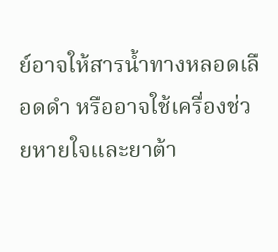ย์อาจให้สารน้ำทางหลอดเลือดดำ หรืออาจใช้เครื่องช่วยหายใจและยาต้า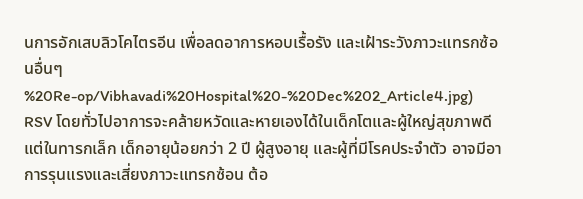นการอักเสบลิวโคไตรอีน เพื่อลดอาการหอบเรื้อรัง และเฝ้าระวังภาวะแทรกซ้อนอื่นๆ
%20Re-op/Vibhavadi%20Hospital%20-%20Dec%202_Article4.jpg)
RSV โดยทั่วไปอาการจะคล้ายหวัดและหายเองได้ในเด็กโตและผู้ใหญ่สุขภาพดี แต่ในทารกเล็ก เด็กอายุน้อยกว่า 2 ปี ผู้สูงอายุ และผู้ที่มีโรคประจำตัว อาจมีอาการรุนแรงและเสี่ยงภาวะแทรกซ้อน ต้อ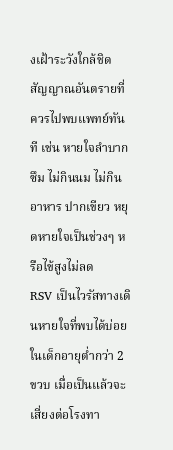งเฝ้าระวังใกล้ชิด
สัญญาณอันตรายที่ควรไปพบแพทย์ทันที เช่น หายใจลำบาก ซึม ไม่กินนม ไม่กินอาหาร ปากเขียว หยุดหายใจเป็นช่วงๆ หรือไข้สูงไม่ลด
RSV เป็นไวรัสทางเดินหายใจที่พบได้บ่อยในเด็กอายุต่ำกว่า 2 ขวบ เมื่อเป็นแล้วจะเสี่ยงต่อโรงทา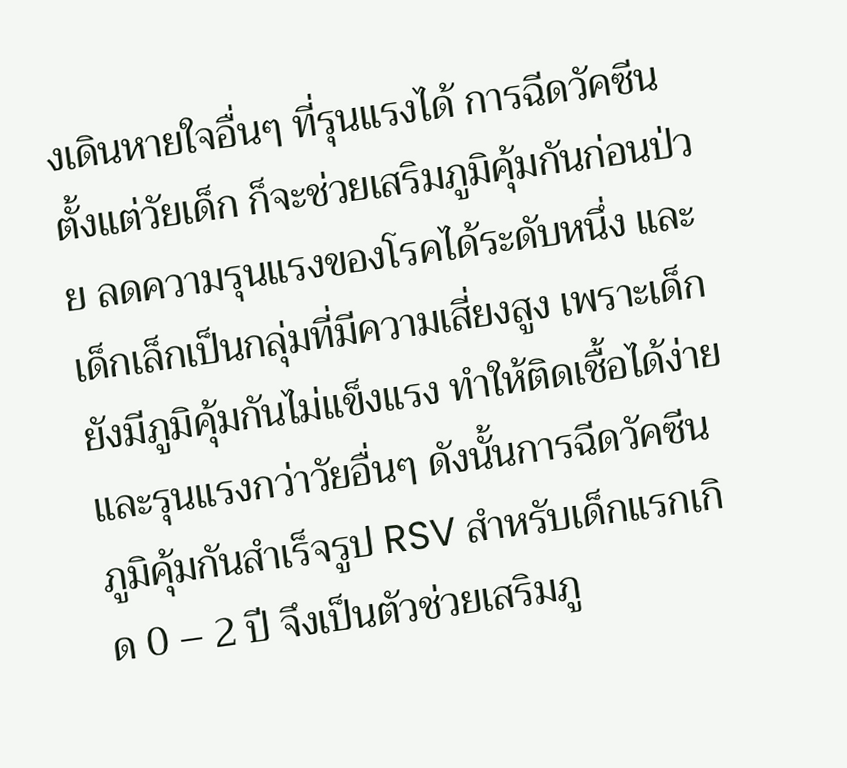งเดินหายใจอื่นๆ ที่รุนแรงได้ การฉีดวัคซีนตั้งแต่วัยเด็ก ก็จะช่วยเสริมภูมิคุ้มกันก่อนป่วย ลดความรุนแรงของโรคได้ระดับหนึ่ง และเด็กเล็กเป็นกลุ่มที่มีความเสี่ยงสูง เพราะเด็กยังมีภูมิคุ้มกันไม่แข็งแรง ทำให้ติดเชื้อได้ง่ายและรุนแรงกว่าวัยอื่นๆ ดังนั้นการฉีดวัคซีนภูมิคุ้มกันสำเร็จรูป RSV สำหรับเด็กแรกเกิด 0 – 2 ปี จึงเป็นตัวช่วยเสริมภู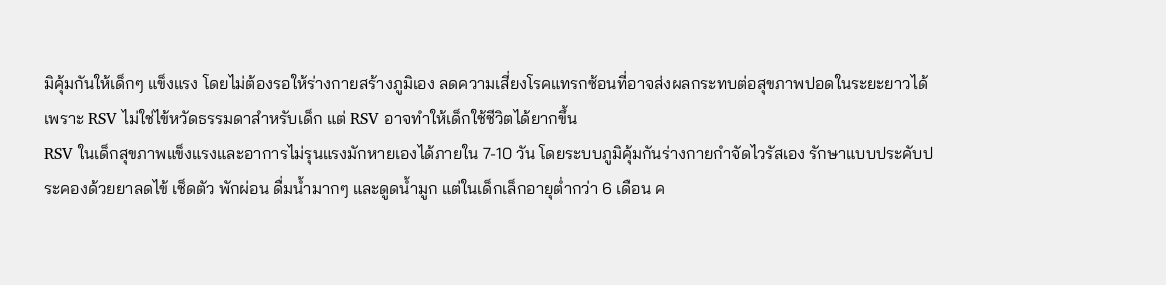มิคุ้มกันให้เด็กๆ แข็งแรง โดยไม่ต้องรอให้ร่างกายสร้างภูมิเอง ลดความเสี่ยงโรคแทรกซ้อนที่อาจส่งผลกระทบต่อสุขภาพปอดในระยะยาวได้ เพราะ RSV ไม่ใช่ไข้หวัดธรรมดาสำหรับเด็ก แต่ RSV อาจทำให้เด็กใช้ชีวิตได้ยากขึ้น
RSV ในเด็กสุขภาพแข็งแรงและอาการไม่รุนแรงมักหายเองได้ภายใน 7-10 วัน โดยระบบภูมิคุ้มกันร่างกายกำจัดไวรัสเอง รักษาแบบประคับประคองด้วยยาลดไข้ เช็ดตัว พักผ่อน ดื่มน้ำมากๆ และดูดน้ำมูก แต่ในเด็กเล็กอายุต่ำกว่า 6 เดือน ค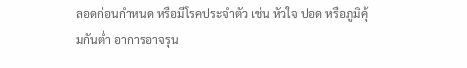ลอดก่อนกำหนด หรือมีโรคประจำตัว เช่น หัวใจ ปอด หรือภูมิคุ้มกันต่ำ อาการอาจรุน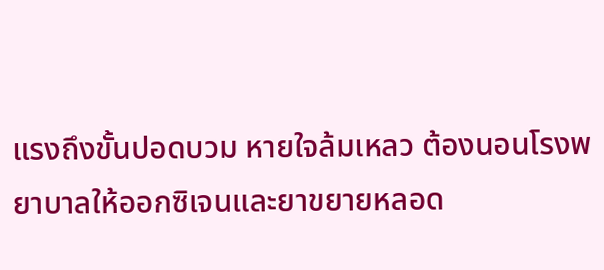แรงถึงขั้นปอดบวม หายใจล้มเหลว ต้องนอนโรงพยาบาลให้ออกซิเจนและยาขยายหลอด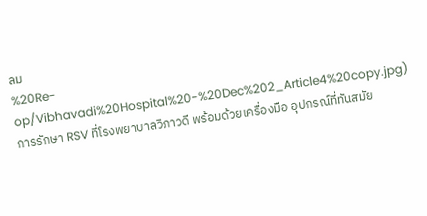ลม
%20Re-op/Vibhavadi%20Hospital%20-%20Dec%202_Article4%20copy.jpg)
การรักษา RSV ที่โรงพยาบาลวิภาวดี พร้อมด้วยเครื่องมือ อุปกรณ์ที่ทันสมัย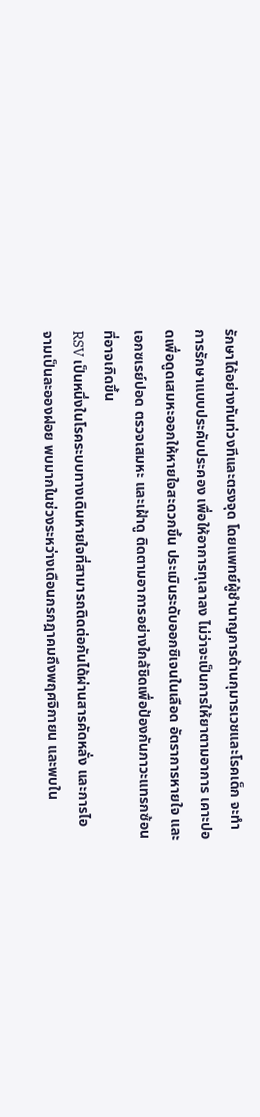รักษาได้อย่างทันท่วงทีและตรงจุด โดยแพทย์ผู้ชำนาญการด้านกุมารเวชและโรคเด็ก จะทำการรักษาแบบประคับประคอง เพื่อให้อาการทุเลาลง ไม่ว่าจะเป็นการให้ยาตามอาการ เคาะปอดเพื่อดูดเสมหะออกให้หายใจสะดวกขึ้น ประเมินระดับออกซิเจนในเลือด อัตราการหายใจ และเอกซเรย์ปอด ตรวจเสมหะ และเฝ้าดู ติดตามอาการอย่างใกล้ชิดเพื่อป้องกันภาวะแทรกซ้อนที่อาจเกิดขึ้น
RSV เป็นหนึ่งในโรคระบบทางเดินหายใจที่สามารถติดต่อกันได้ผ่านสารคัดหลั่ง และการไอ จามเป็นละอองฝอย พบมากในช่วงระหว่างเดือนกรกฎาคมถึงพฤศจิกายน และพบใน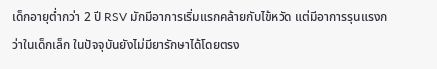เด็กอายุต่ำกว่า 2 ปี RSV มักมีอาการเริ่มแรกคล้ายกับไข้หวัด แต่มีอาการรุนแรงกว่าในเด็กเล็ก ในปัจจุบันยังไม่มียารักษาได้โดยตรง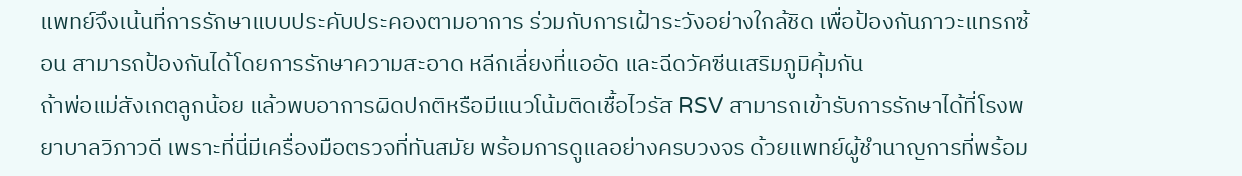แพทย์จึงเน้นที่การรักษาแบบประคับประคองตามอาการ ร่วมกับการเฝ้าระวังอย่างใกล้ชิด เพื่อป้องกันภาวะแทรกซ้อน สามารถป้องกันได้โดยการรักษาความสะอาด หลีกเลี่ยงที่แออัด และฉีดวัคซีนเสริมภูมิคุ้มกัน
ถ้าพ่อแม่สังเกตลูกน้อย แล้วพบอาการผิดปกติหรือมีแนวโน้มติดเชื้อไวรัส RSV สามารถเข้ารับการรักษาได้ที่โรงพยาบาลวิภาวดี เพราะที่นี่มีเครื่องมือตรวจที่ทันสมัย พร้อมการดูแลอย่างครบวงจร ด้วยแพทย์ผู้ชำนาญการที่พร้อม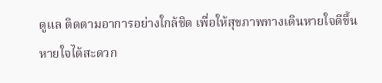ดูแล ติดตามอาการอย่างใกล้ชิด เพื่อให้สุขภาพทางเดินหายใจดีขึ้น หายใจได้สะดวก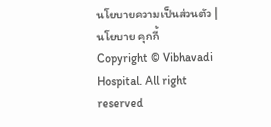นโยบายความเป็นส่วนตัว | นโยบาย คุกกี้
Copyright © Vibhavadi Hospital. All right reserved